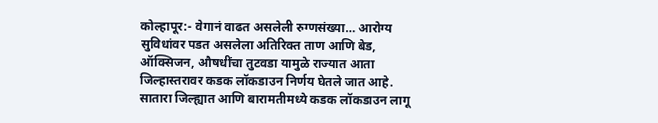कोल्हापूर:- वेगानं वाढत असलेली रुग्णसंख्या… आरोग्य सुविधांवर पडत असलेला अतिरिक्त ताण आणि बेड, ऑक्सिजन, औषधींचा तुटवडा यामुळे राज्यात आता जिल्हास्तरावर कडक लॉकडाउन निर्णय घेतले जात आहे. सातारा जिल्ह्यात आणि बारामतीमध्ये कडक लॉकडाउन लागू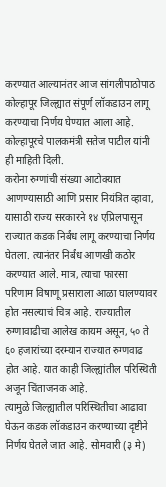करण्यात आल्यानंतर आज सांगलीपाठोपाठ कोल्हापूर जिल्ह्यात संपूर्ण लॉकडाउन लागू करण्याचा निर्णय घेण्यात आला आहे. कोल्हापूरचे पालकमंत्री सतेज पाटील यांनी ही माहिती दिली.
करोना रुग्णांची संख्या आटोक्यात आणण्यासाठी आणि प्रसार नियंत्रित व्हावा, यासाठी राज्य सरकारने १४ एप्रिलपासून राज्यात कडक निर्बंध लागू करण्याचा निर्णय घेतला. त्यानंतर निर्बंध आणखी कठोर करण्यात आले. मात्र, त्याचा फारसा परिणाम विषाणू प्रसाराला आळा घालण्यावर होत नसल्याचं चित्र आहे. राज्यातील रुग्णावाढीचा आलेख कायम असून, ५० ते ६० हजारांच्या दरम्यान राज्यात रुग्णवाढ होत आहे. यात काही जिल्ह्यांतील परिस्थिती अजून चिंताजनक आहे.
त्यामुळे जिल्ह्यातील परिस्थितीचा आढावा घेऊन कडक लॉकडाउन करण्याच्या दृष्टीने निर्णय घेतले जात आहे. सोमवारी (३ मे)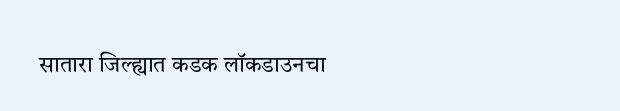सातारा जिल्ह्यात कडक लॉकडाउनचा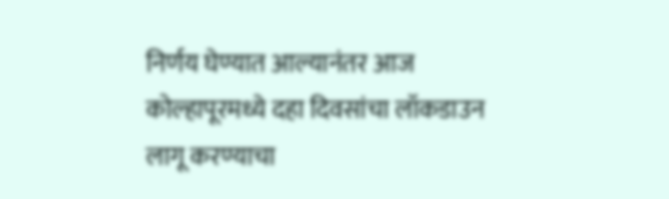निर्णय घेण्यात आल्यानंतर आज कोल्हापूरमध्ये दहा दिवसांचा लॉकडाउन लागू करण्याचा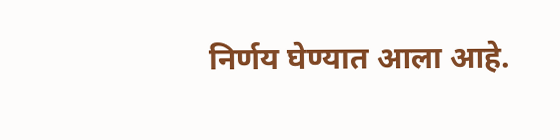निर्णय घेण्यात आला आहे.